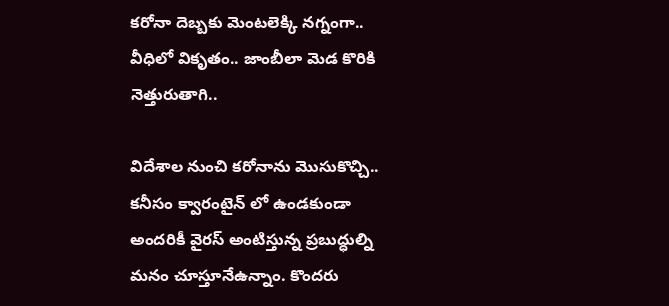కరోనా దెబ్బకు మెంటలెక్కి నగ్నంగా.. వీధిలో వికృతం.. జాంబీలా మెడ కొరికి నెత్తురుతాగి..

విదేశాల నుంచి కరోనాను మొసుకొచ్చి.. కనీసం క్వారంటైన్ లో ఉండకుండా అందరికీ వైరస్ అంటిస్తున్న ప్రబుద్ధుల్ని మనం చూస్తూనేఉన్నాం. కొందరు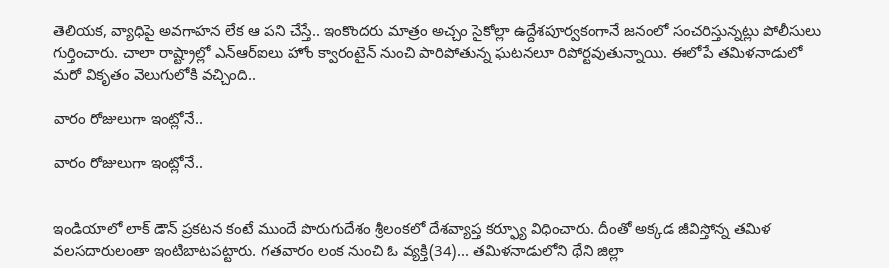తెలియక, వ్యాధిపై అవగాహన లేక ఆ పని చేస్తే.. ఇంకొందరు మాత్రం అచ్చం సైకోల్లా ఉద్దేశపూర్వకంగానే జనంలో సంచరిస్తున్నట్లు పోలీసులు గుర్తించారు. చాలా రాష్ట్రాల్లో ఎన్ఆర్ఐలు హోం క్వారంటైన్ నుంచి పారిపోతున్న ఘటనలూ రిపోర్టవుతున్నాయి. ఈలోపే తమిళనాడులో మరో వికృతం వెలుగులోకి వచ్చింది..

వారం రోజులుగా ఇంట్లోనే..

వారం రోజులుగా ఇంట్లోనే..


ఇండియాలో లాక్ డౌన్ ప్రకటన కంటే ముందే పొరుగుదేశం శ్రీలంకలో దేశవ్యాప్త కర్ఫ్యూ విధించారు. దీంతో అక్కడ జీవిస్తోన్న తమిళ వలసదారులంతా ఇంటిబాటపట్టారు. గతవారం లంక నుంచి ఓ వ్యక్తి(34)... తమిళనాడులోని థేని జిల్లా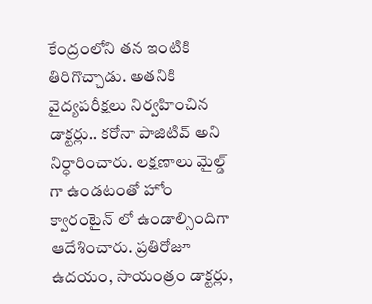కేంద్రంలోని తన ఇంటికి తిరిగొచ్చాడు. అతనికి వైద్యపరీక్షలు నిర్వహించిన డాక్టర్లు.. కరోనా పాజిటివ్ అని నిర్ధారించారు. లక్షణాలు మైల్డ్ గా ఉండటంతో హోం క్వారంటైన్ లో ఉండాల్సిందిగా ఆదేశించారు. ప్రతిరోజూ ఉదయం, సాయంత్రం డాక్టర్లు,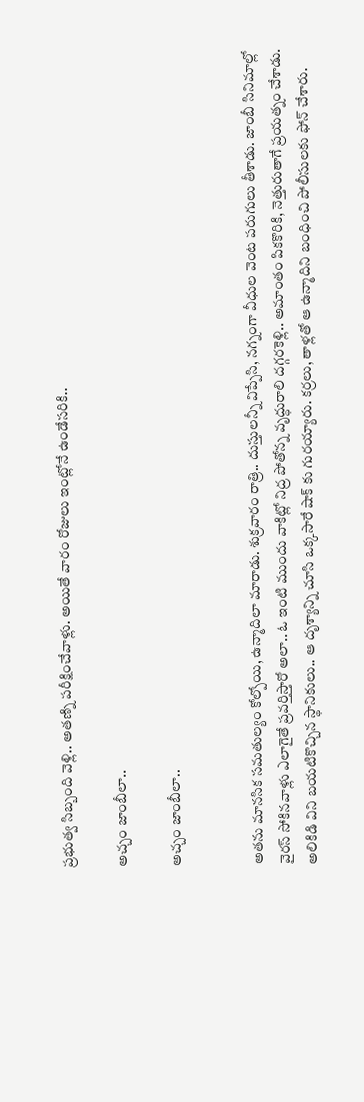ప్రభుత్వ సిబ్బంది వెళ్లి.. అతణ్ని పరీక్షించేవాళ్లు. అయితే వారం రోజులు ఇంట్లోనే ఉండేసరికి..

అచ్చం జాంబీలా..

అచ్చం జాంబీలా..


అతను మానసిక సమతుల్యం కోల్పోయి, ఉన్మాదిలా మారాడు. శుక్రవారం రాత్రి.. దుస్తులన్నీ విప్పేసి, నగ్నంగా వీధుల వెంట పరుగులు తీశాడు. జాంబీ సినిమాల్లో వైరస్ సోకినవాళ్లు ఎలాగైతే ప్రవర్తిస్తారో అలా.. ఓ ఇంటి ముందు వాకిట్లో నిద్ర పోతోన్న వృద్ధురాలి దగ్గరకెళ్లి.. అమాంతం పికకొరికి, నెత్తురుతాగే ప్రయత్నం చేశాడు. అలికిడి విని బయటికొచ్చిన స్థానికులు.. ఆ దృశ్యాన్ని చూసి ఒక్కసారే షాక్ కు గురయ్యారు. కర్రలు, తాళ్లతో ఆ ఉన్మాదిని బంధించి పోలీసులకు ఫోన్ చేశారు.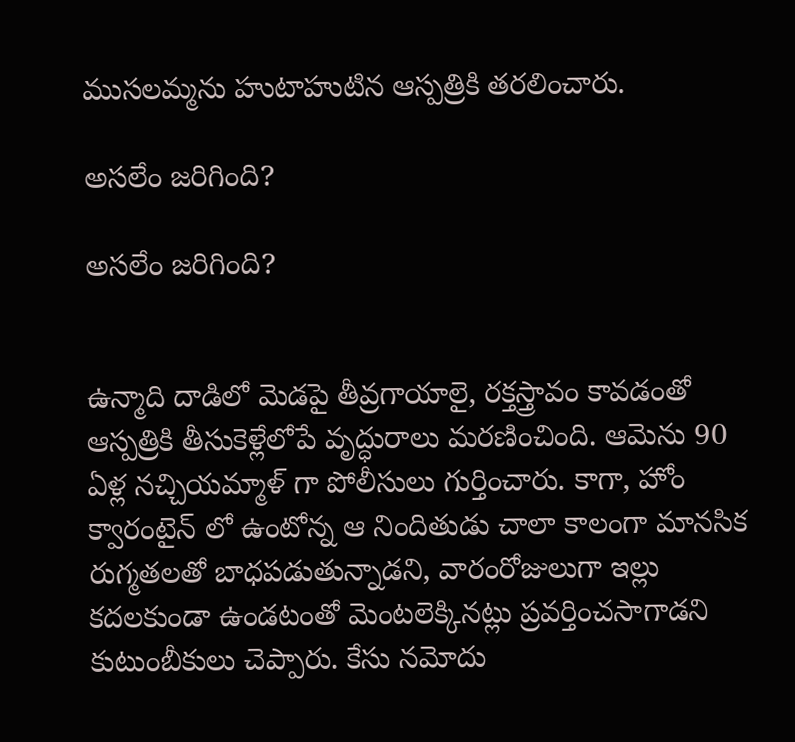ముసలమ్మను హుటాహుటిన ఆస్పత్రికి తరలించారు.

అసలేం జరిగింది?

అసలేం జరిగింది?


ఉన్మాది దాడిలో మెడపై తీవ్రగాయాలై, రక్తస్త్రావం కావడంతో ఆస్పత్రికి తీసుకెళ్లేలోపే వృద్ధురాలు మరణించింది. ఆమెను 90 ఏళ్ల నచ్చియమ్మాళ్ గా పోలీసులు గుర్తించారు. కాగా, హోం క్వారంటైన్ లో ఉంటోన్న ఆ నిందితుడు చాలా కాలంగా మానసిక రుగ్మతలతో బాధపడుతున్నాడని, వారంరోజులుగా ఇల్లు కదలకుండా ఉండటంతో మెంటలెక్కినట్లు ప్రవర్తించసాగాడని కుటుంబీకులు చెప్పారు. కేసు నమోదు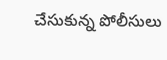చేసుకున్న పోలీసులు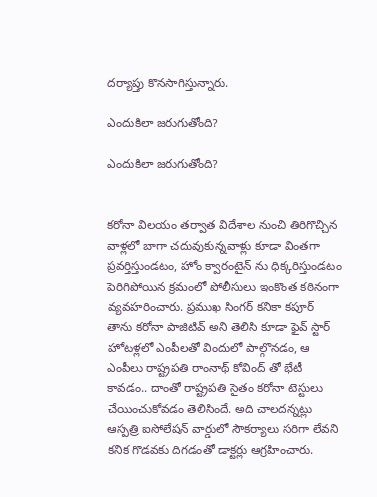దర్యాప్తు కొనసాగిస్తున్నారు.

ఎందుకిలా జరుగుతోంది?

ఎందుకిలా జరుగుతోంది?


కరోనా విలయం తర్వాత విదేశాల నుంచి తిరిగొచ్చిన వాళ్లలో బాగా చదువుకున్నవాళ్లు కూడా వింతగా ప్రవర్తిస్తుండటం, హోం క్వారంటైన్ ను ధిక్కరిస్తుండటం పెరిగిపోయిన క్రమంలో పోలీసులు ఇంకొంత కఠినంగా వ్యవహరించారు. ప్రముఖ సింగర్ కనికా కపూర్ తాను కరోనా పాజిటివ్ అని తెలిసి కూడా ఫైవ్ స్టార్ హోటళ్లలో ఎంపీలతో విందులో పాల్గొనడం, ఆ ఎంపీలు రాష్ట్రపతి రాంనాథ్ కోవింద్ తో భేటీ కావడం.. దాంతో రాష్ట్రపతి సైతం కరోనా టెస్టులు చేయించుకోవడం తెలిసిందే. అది చాలదన్నట్లు ఆస్పత్రి ఐసోలేషన్ వార్డులో సౌకర్యాలు సరిగా లేవని కనిక గొడవకు దిగడంతో డాక్టర్లు ఆగ్రహించారు.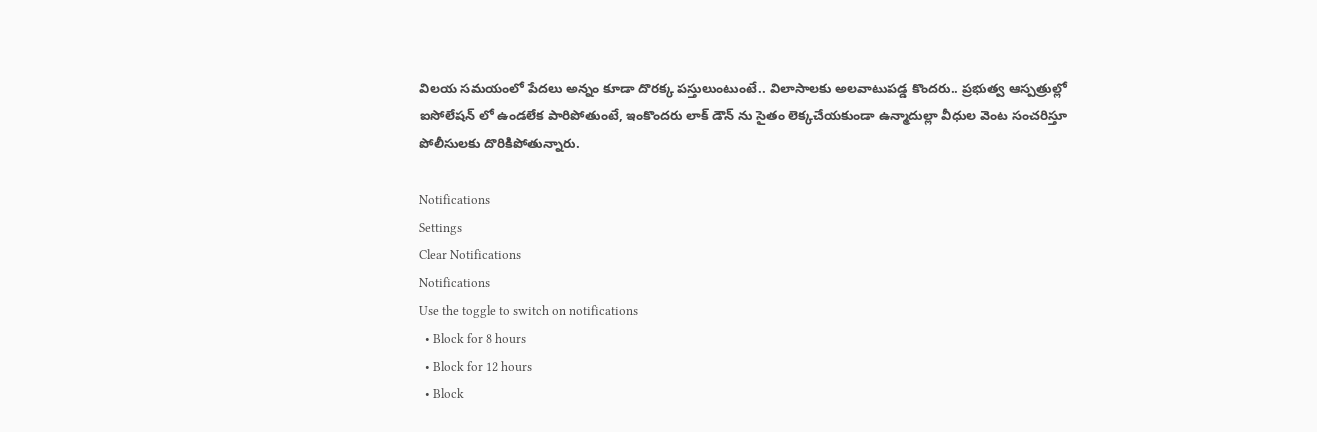విలయ సమయంలో పేదలు అన్నం కూడా దొరక్క పస్తులుంటుంటే.. విలాసాలకు అలవాటుపడ్డ కొందరు.. ప్రభుత్వ ఆస్పత్రుల్లో ఐసోలేషన్ లో ఉండలేక పారిపోతుంటే, ఇంకొందరు లాక్ డౌన్ ను సైతం లెక్కచేయకుండా ఉన్మాదుల్లా వీధుల వెంట సంచరిస్తూ పోలీసులకు దొరికిపోతున్నారు.

Notifications
Settings
Clear Notifications
Notifications
Use the toggle to switch on notifications
  • Block for 8 hours
  • Block for 12 hours
  • Block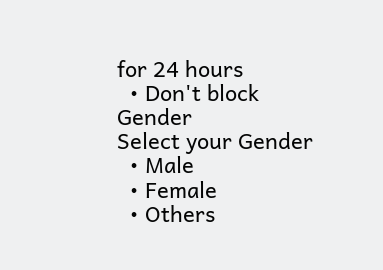for 24 hours
  • Don't block
Gender
Select your Gender
  • Male
  • Female
  • Others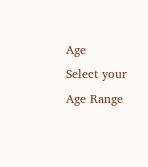Age
Select your Age Range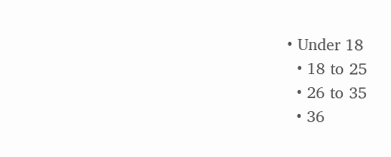• Under 18
  • 18 to 25
  • 26 to 35
  • 36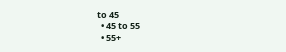to 45
  • 45 to 55
  • 55+